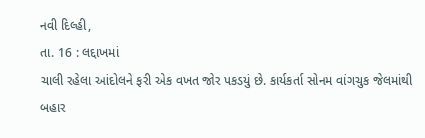નવી દિલ્હી,
તા. 16 : લદ્દાખમાં
ચાલી રહેલા આંદોલને ફરી એક વખત જોર પકડયું છે. કાર્યકર્તા સોનમ વાંગચુક જેલમાંથી બહાર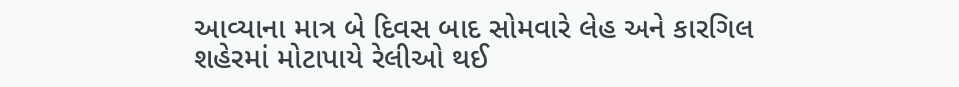આવ્યાના માત્ર બે દિવસ બાદ સોમવારે લેહ અને કારગિલ શહેરમાં મોટાપાયે રેલીઓ થઈ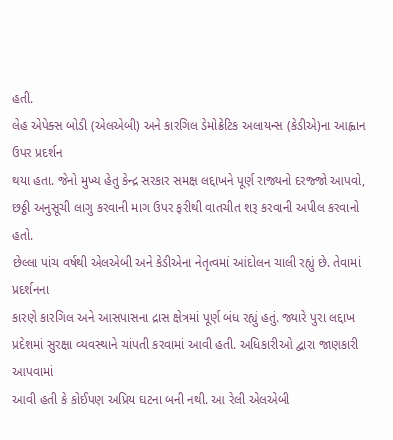હતી.
લેહ એપેક્સ બોડી (એલએબી) અને કારગિલ ડેમોક્રેટિક અલાયન્સ (કેડીએ)ના આહ્વાન ઉપર પ્રદર્શન
થયા હતા. જેનો મુખ્ય હેતુ કેન્દ્ર સરકાર સમક્ષ લદ્દાખને પૂર્ણ રાજ્યનો દરજ્જો આપવો, છઠ્ઠી અનુસૂચી લાગુ કરવાની માગ ઉપર ફરીથી વાતચીત શરૂ કરવાની અપીલ કરવાનો હતો.
છેલ્લા પાંચ વર્ષથી એલએબી અને કેડીએના નેતૃત્વમાં આંદોલન ચાલી રહ્યું છે. તેવામાં પ્રદર્શનના
કારણે કારગિલ અને આસપાસના દ્રાસ ક્ષેત્રમાં પૂર્ણ બંધ રહ્યું હતું. જ્યારે પુરા લદ્દાખ
પ્રદેશમાં સુરક્ષા વ્યવસ્થાને ચાંપતી કરવામાં આવી હતી. અધિકારીઓ દ્વારા જાણકારી આપવામાં
આવી હતી કે કોઈપણ અપ્રિય ઘટના બની નથી. આ રેલી એલએબી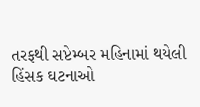તરફથી સપ્ટેમ્બર મહિનામાં થયેલી
હિંસક ઘટનાઓ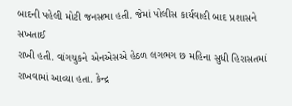બાદની પહેલી મોટી જનસભા હતી. જેમાં પોલીસ કાર્યવાહી બાદ પ્રશાસને સખતાઈ
રાખી હતી. વાંગચુકને એનએસએ હેઠળ લગભગ છ મહિના સુધી હિરાસતમાં રાખવામાં આવ્યા હતા. કેન્દ્ર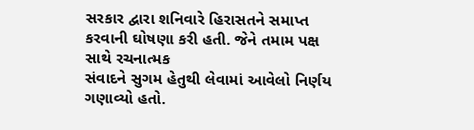સરકાર દ્વારા શનિવારે હિરાસતને સમાપ્ત કરવાની ઘોષણા કરી હતી. જેને તમામ પક્ષ સાથે રચનાત્મક
સંવાદને સુગમ હેતુથી લેવામાં આવેલો નિર્ણય ગણાવ્યો હતો.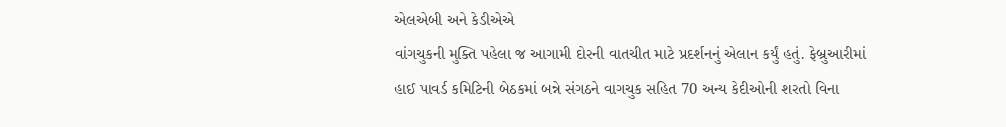એલએબી અને કેડીએએ
વાંગચુકની મુક્તિ પહેલા જ આગામી દોરની વાતચીત માટે પ્રદર્શનનું એલાન કર્યું હતું. ફેબ્રુઆરીમાં
હાઈ પાવર્ડ કમિટિની બેઠકમાં બન્ને સંગઠને વાગચુક સહિત 70 અન્ય કેદીઓની શરતો વિના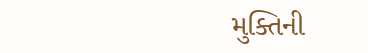મુક્તિની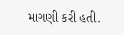માગણી કરી હતી.